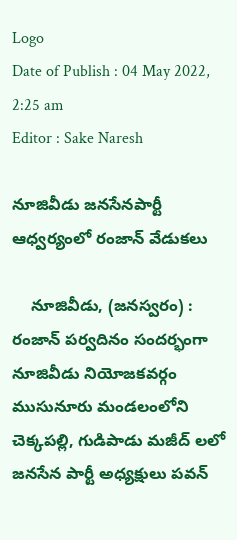Logo
Date of Publish : 04 May 2022, 2:25 am
Editor : Sake Naresh

నూజివీడు జనసేనపార్టీ ఆధ్వర్యంలో రంజాన్ వేడుకలు

    నూజివీడు, (జనస్వరం) : రంజాన్ పర్వదినం సందర్భంగా నూజివీడు నియోజకవర్గం ముసునూరు మండలంలోని చెక్కపల్లి, గుడిపాడు మజీద్ లలో జనసేన పార్టీ అధ్యక్షులు పవన్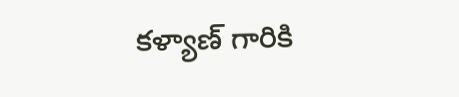కళ్యాణ్ గారికి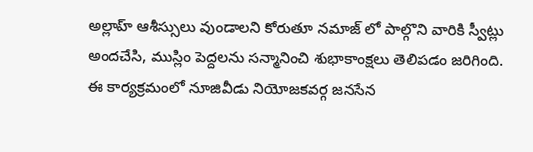అల్లాహ్ ఆశీస్సులు వుండాలని కోరుతూ నమాజ్ లో పాల్గొని వారికి స్వీట్లు అందచేసి, ముస్లిం పెద్దలను సన్మానించి శుభాకాంక్షలు తెలిపడం జరిగింది. ఈ కార్యక్రమంలో నూజివీడు నియోజకవర్గ జనసేన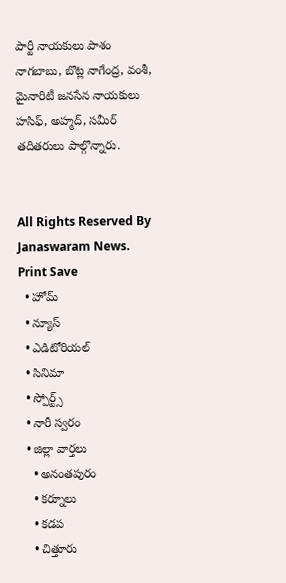పార్టీ నాయకులు పాశం నాగబాబు, బొట్ల నాగేంద్ర, వంశీ, మైనారిటీ జనసేన నాయకులు హసిఫ్, అహ్మద్, సమీర్ తదితరులు పాల్గొన్నారు.


All Rights Reserved By Janaswaram News.
Print Save
  • హోమ్
  • న్యూస్
  • ఎడిటోరియల్
  • సినిమా
  • స్పోర్ట్స్
  • నారీ స్వరం
  • జిల్లా వార్తలు
    • అనంతపురం
    • కర్నూలు
    • కడప
    • చిత్తూరు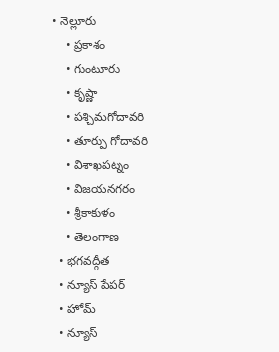• నెల్లూరు
    • ప్రకాశం
    • గుంటూరు
    • కృష్ణా
    • పశ్చిమగోదావరి
    • తూర్పు గోదావరి
    • విశాఖపట్నం
    • విజయనగరం
    • శ్రీకాకుళం
    • తెలంగాణ
  • భగవద్గీత
  • న్యూస్ పేపర్
  • హోమ్
  • న్యూస్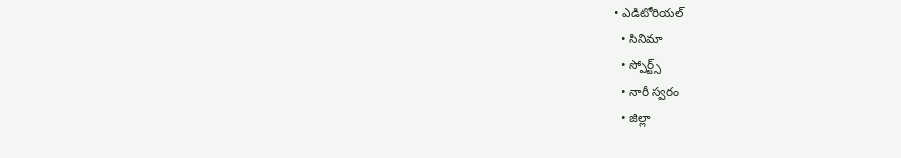• ఎడిటోరియల్
  • సినిమా
  • స్పోర్ట్స్
  • నారీ స్వరం
  • జిల్లా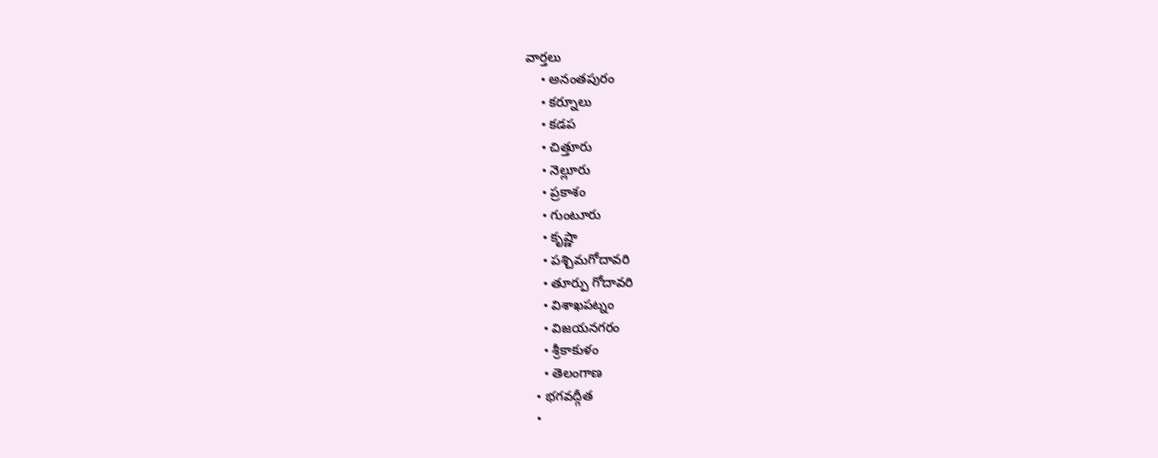వార్తలు
    • అనంతపురం
    • కర్నూలు
    • కడప
    • చిత్తూరు
    • నెల్లూరు
    • ప్రకాశం
    • గుంటూరు
    • కృష్ణా
    • పశ్చిమగోదావరి
    • తూర్పు గోదావరి
    • విశాఖపట్నం
    • విజయనగరం
    • శ్రీకాకుళం
    • తెలంగాణ
  • భగవద్గీత
  •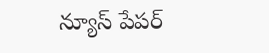న్యూస్ పేపర్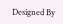Designed By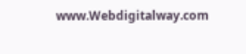www.Webdigitalway.com